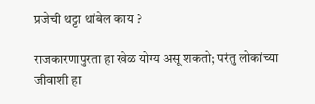प्रजेची थट्टा थांबेल काय ?

राजकारणापुरता हा खेळ योग्य असू शकतो; परंतु लोकांच्या जीवाशी हा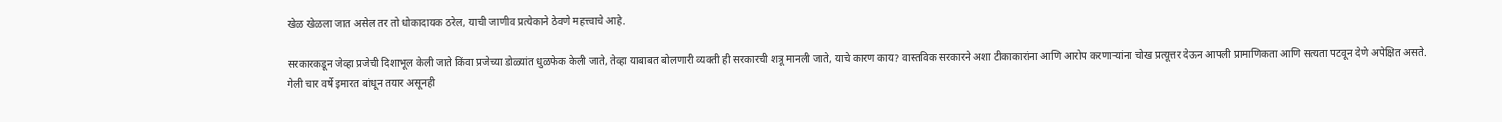खेळ खेळला जात असेल तर तो धोकादायक ठरेल, याची जाणीव प्रत्येकाने ठेवणे महत्त्वाचे आहे.

सरकारकडून जेव्हा प्रजेची दिशाभूल केली जाते किंवा प्रजेच्या डोळ्यांत धुळफेक केली जाते, तेव्हा याबाबत बोलणारी व्यक्ती ही सरकारची शत्रू मानली जाते, याचे कारण काय? वास्तविक सरकारने अशा टीकाकारांना आणि आरोप करणाऱ्यांना चोख प्रत्यूत्तर देऊन आपली प्रामाणिकता आणि सत्यता पटवून देणे अपेक्षित असते.
गेली चार वर्षे इमारत बांधून तयार असूनही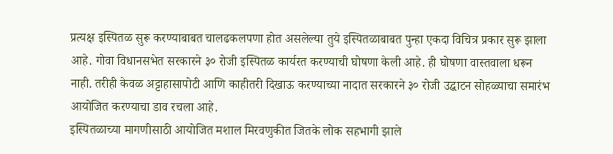प्रत्यक्ष इस्पितळ सुरू करण्याबाबत चालढकलपणा होत असलेल्या तुये इस्पितळाबाबत पुन्हा एकदा विचित्र प्रकार सुरू झाला आहे. गोवा विधानसभेत सरकारने ३० रोजी इस्पितळ कार्यरत करण्याची घोषणा केली आहे. ही घोषणा वास्तवाला धरून नाही. तरीही केवळ अट्टाहासापोटी आणि काहीतरी दिखाऊ करण्याच्या नादात सरकारने ३० रोजी उद्घाटन सोहळ्याचा समारंभ आयोजित करण्याचा डाव रचला आहे.
इस्पितळाच्या मागणीसाठी आयोजित मशाल मिरवणुकीत जितके लोक सहभागी झाले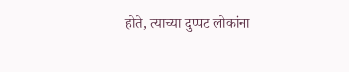होते, त्याच्या दुप्पट लोकांना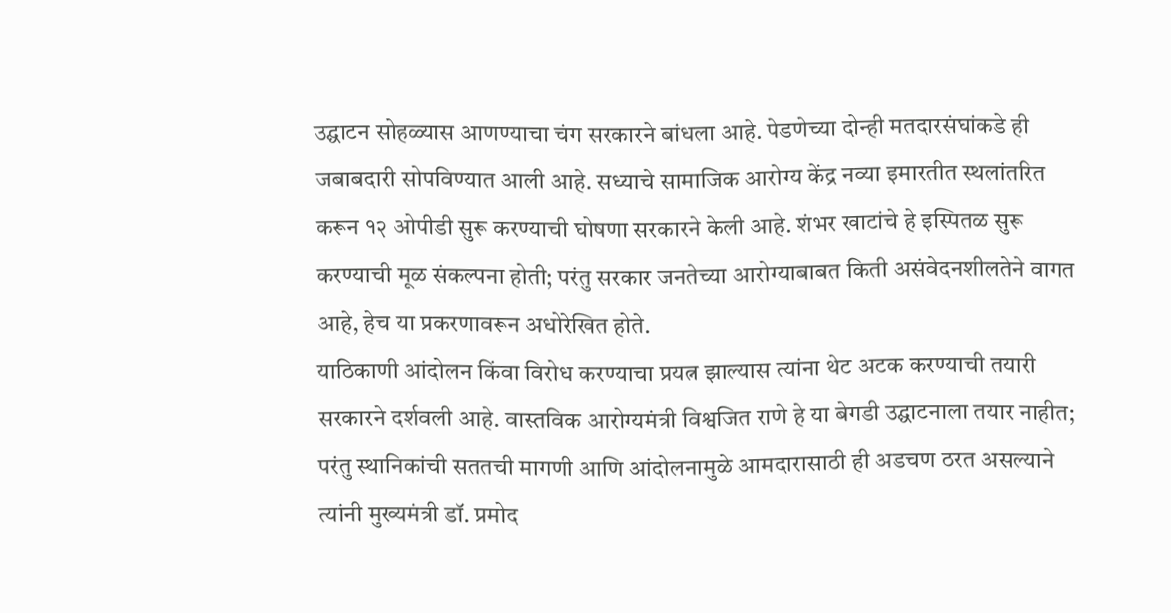उद्घाटन सोहळ्यास आणण्याचा चंग सरकारने बांधला आहे. पेडणेच्या दोन्ही मतदारसंघांकडे ही जबाबदारी सोपविण्यात आली आहे. सध्याचे सामाजिक आरोग्य केंद्र नव्या इमारतीत स्थलांतरित करून १२ ओपीडी सुरू करण्याची घोषणा सरकारने केली आहे. शंभर खाटांचे हे इस्पितळ सुरू करण्याची मूळ संकल्पना होती; परंतु सरकार जनतेच्या आरोग्याबाबत किती असंवेदनशीलतेने वागत आहे, हेच या प्रकरणावरून अधोरेखित होते.
याठिकाणी आंदोलन किंवा विरोध करण्याचा प्रयत्न झाल्यास त्यांना थेट अटक करण्याची तयारी सरकारने दर्शवली आहे. वास्तविक आरोग्यमंत्री विश्वजित राणे हे या बेगडी उद्घाटनाला तयार नाहीत; परंतु स्थानिकांची सततची मागणी आणि आंदोलनामुळे आमदारासाठी ही अडचण ठरत असल्याने त्यांनी मुख्यमंत्री डॉ. प्रमोद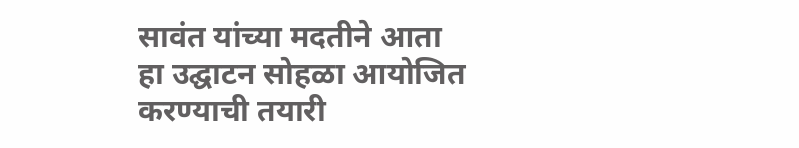सावंत यांच्या मदतीने आता हा उद्घाटन सोहळा आयोजित करण्याची तयारी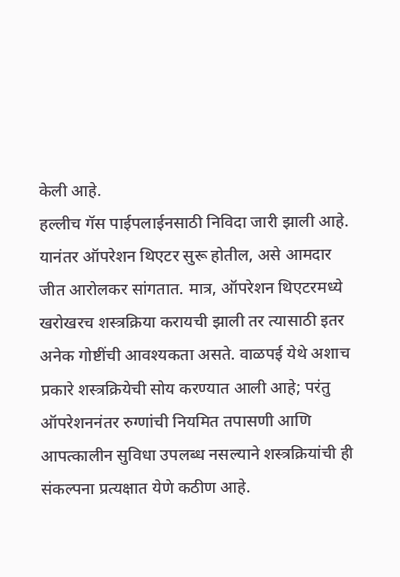केली आहे.
हल्लीच गॅस पाईपलाईनसाठी निविदा जारी झाली आहे. यानंतर ऑपरेशन थिएटर सुरू होतील, असे आमदार जीत आरोलकर सांगतात. मात्र, ऑपरेशन थिएटरमध्ये खरोखरच शस्त्रक्रिया करायची झाली तर त्यासाठी इतर अनेक गोष्टींची आवश्यकता असते. वाळपई येथे अशाच प्रकारे शस्त्रक्रियेची सोय करण्यात आली आहे; परंतु ऑपरेशननंतर रुग्णांची नियमित तपासणी आणि आपत्कालीन सुविधा उपलब्ध नसल्याने शस्त्रक्रियांची ही संकल्पना प्रत्यक्षात येणे कठीण आहे.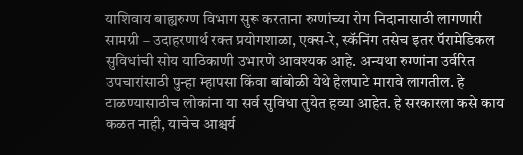याशिवाय बाह्यरुग्ण विभाग सुरू करताना रुग्णांच्या रोग निदानासाठी लागणारी सामग्री – उदाहरणार्थ रक्त प्रयोगशाळा, एक्स-रे, स्कॅनिंग तसेच इतर पॅरामेडिकल सुविधांची सोय याठिकाणी उभारणे आवश्यक आहे. अन्यथा रुग्णांना उर्वरित उपचारांसाठी पुन्हा म्हापसा किंवा बांबोळी येथे हेलपाटे मारावे लागतील. हे टाळण्यासाठीच लोकांना या सर्व सुविधा तुयेत हव्या आहेत. हे सरकारला कसे काय कळत नाही, याचेच आश्चर्य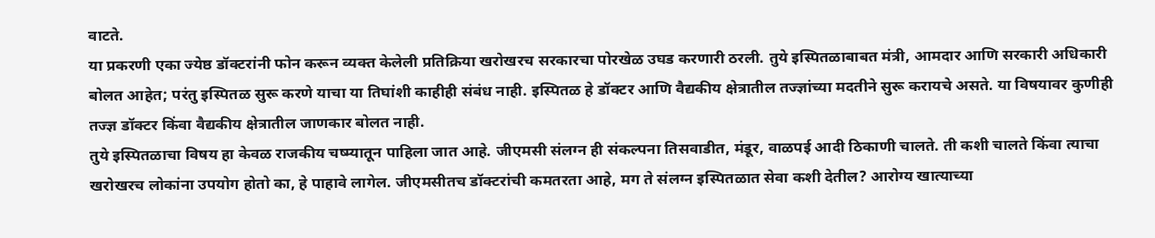वाटते.
या प्रकरणी एका ज्येष्ठ डॉक्टरांनी फोन करून व्यक्त केलेली प्रतिक्रिया खरोखरच सरकारचा पोरखेळ उघड करणारी ठरली. तुये इस्पितळाबाबत मंत्री, आमदार आणि सरकारी अधिकारी बोलत आहेत; परंतु इस्पितळ सुरू करणे याचा या तिघांशी काहीही संबंध नाही. इस्पितळ हे डॉक्टर आणि वैद्यकीय क्षेत्रातील तज्ज्ञांच्या मदतीने सुरू करायचे असते. या विषयावर कुणीही तज्ज्ञ डॉक्टर किंवा वैद्यकीय क्षेत्रातील जाणकार बोलत नाही.
तुये इस्पितळाचा विषय हा केवळ राजकीय चष्म्यातून पाहिला जात आहे. जीएमसी संलग्न ही संकल्पना तिसवाडीत, मंडूर, वाळपई आदी ठिकाणी चालते. ती कशी चालते किंवा त्याचा खरोखरच लोकांना उपयोग होतो का, हे पाहावे लागेल. जीएमसीतच डॉक्टरांची कमतरता आहे, मग ते संलग्न इस्पितळात सेवा कशी देतील? आरोग्य खात्याच्या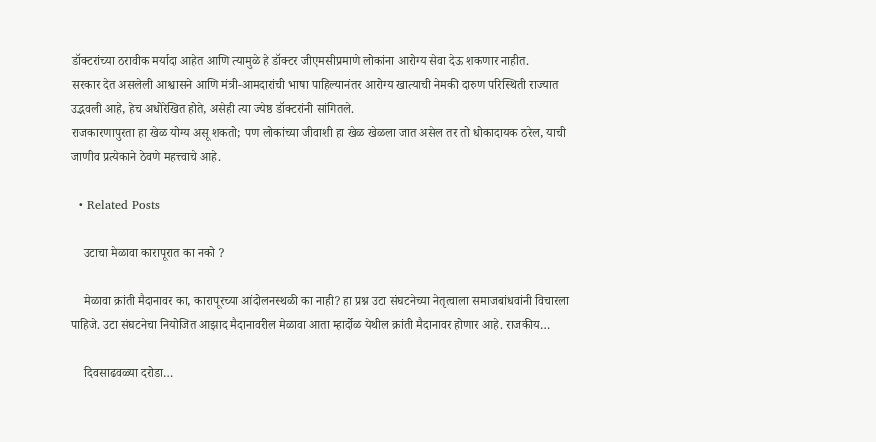डॉक्टरांच्या ठरावीक मर्यादा आहेत आणि त्यामुळे हे डॉक्टर जीएमसीप्रमाणे लोकांना आरोग्य सेवा देऊ शकणार नाहीत.
सरकार देत असलेली आश्वासने आणि मंत्री-आमदारांची भाषा पाहिल्यानंतर आरोग्य खात्याची नेमकी दारुण परिस्थिती राज्यात उद्भवली आहे, हेच अधोरेखित होते, असेही त्या ज्येष्ठ डॉक्टरांनी सांगितले.
राजकारणापुरता हा खेळ योग्य असू शकतो; पण लोकांच्या जीवाशी हा खेळ खेळला जात असेल तर तो धोकादायक ठरेल, याची जाणीव प्रत्येकाने ठेवणे महत्त्वाचे आहे.

  • Related Posts

    उटाचा मेळावा कारापूरात का नको ?

    मेळावा क्रांती मैदानावर का, कारापूरच्या आंदोलनस्थळी का नाही? हा प्रश्न उटा संघटनेच्या नेतृत्वाला समाजबांधवांनी विचारला पाहिजे. उटा संघटनेचा नियोजित आझाद मैदानावरील मेळावा आता म्हार्दोळ येथील क्रांती मैदानावर होणार आहे. राजकीय…

    दिवसाढवळ्या दरोडा…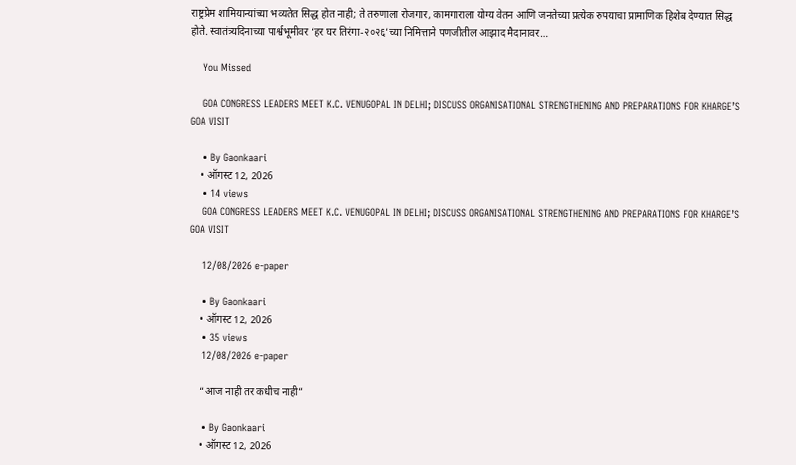राष्ट्रप्रेम शामियान्यांच्या भव्यतेत सिद्ध होत नाही; ते तरुणाला रोजगार, कामगाराला योग्य वेतन आणि जनतेच्या प्रत्येक रुपयाचा प्रामाणिक हिशेब देण्यात सिद्ध होते. स्वातंत्र्यदिनाच्या पार्श्वभूमीवर ‘हर घर तिरंगा-२०२६’च्या निमित्ताने पणजीतील आझाद मैदानावर…

    You Missed

    GOA CONGRESS LEADERS MEET K.C. VENUGOPAL IN DELHI; DISCUSS ORGANISATIONAL STRENGTHENING AND PREPARATIONS FOR KHARGE’S GOA VISIT

    • By Gaonkaari
    • ऑगस्ट 12, 2026
    • 14 views
    GOA CONGRESS LEADERS MEET K.C. VENUGOPAL IN DELHI; DISCUSS ORGANISATIONAL STRENGTHENING AND PREPARATIONS FOR KHARGE’S GOA VISIT

    12/08/2026 e-paper

    • By Gaonkaari
    • ऑगस्ट 12, 2026
    • 35 views
    12/08/2026 e-paper

    “आज नाही तर कधीच नाही”

    • By Gaonkaari
    • ऑगस्ट 12, 2026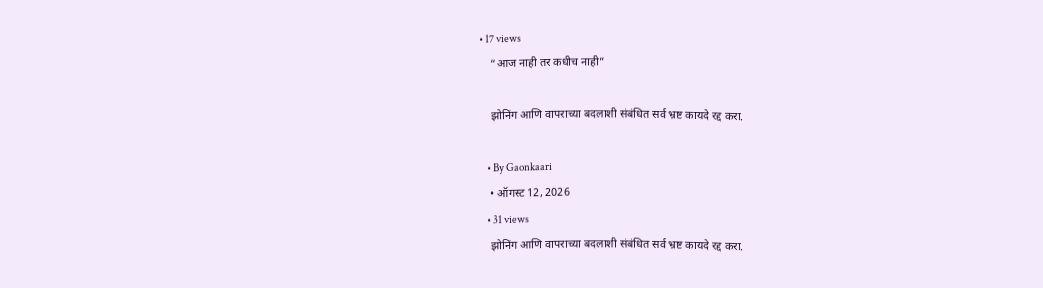• 17 views
    “आज नाही तर कधीच नाही”

    झोनिंग आणि वापराच्या बदलाशी संबंधित सर्व भ्रष्ट कायदे रद्द करा.

    • By Gaonkaari
    • ऑगस्ट 12, 2026
    • 31 views
    झोनिंग आणि वापराच्या बदलाशी संबंधित सर्व भ्रष्ट कायदे रद्द करा.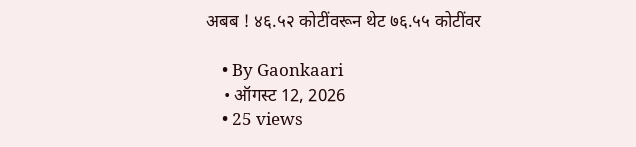अबब ! ४६.५२ कोटींवरून थेट ७६.५५ कोटींवर

    • By Gaonkaari
    • ऑगस्ट 12, 2026
    • 25 views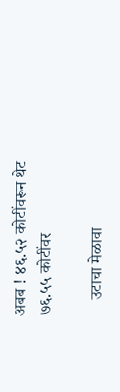अबब ! ४६.५२ कोटींवरून थेट ७६.५५ कोटींवर

    उटाचा मेळावा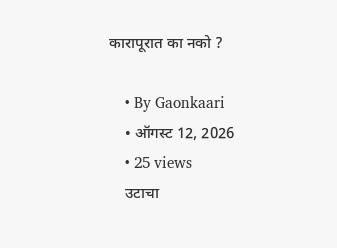कारापूरात का नको ?

    • By Gaonkaari
    • ऑगस्ट 12, 2026
    • 25 views
    उटाचा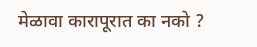मेळावा कारापूरात का नको ?